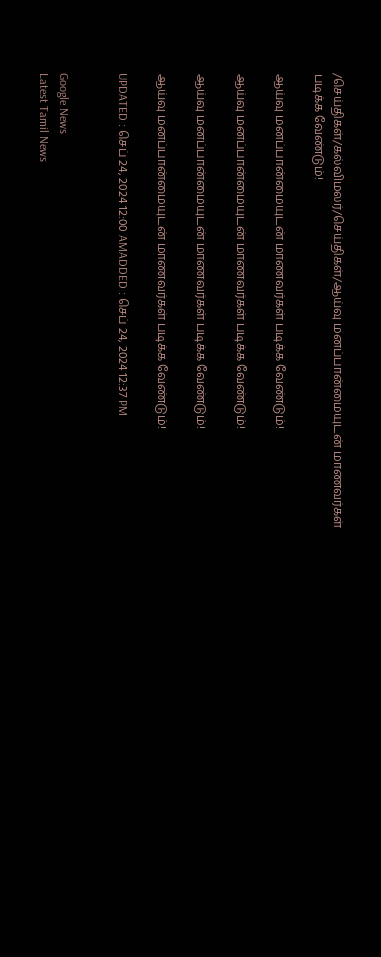/செய்திகள்/கல்விமலர்/செய்திகள்/ஆய்வு மனப்பான்மையுடன் மாணவர்கள் படிக்க வேண்டும்!

ஆய்வு மனப்பான்மையுடன் மாணவர்கள் படிக்க வேண்டும்!

ஆய்வு மனப்பான்மையுடன் மாணவர்கள் படிக்க வேண்டும்!

ஆய்வு மனப்பான்மையுடன் மாணவர்கள் படிக்க வேண்டும்!

ஆய்வு மனப்பான்மையுடன் மாணவர்கள் படிக்க வேண்டும்!

UPDATED : செப் 24, 2024 12:00 AMADDED : செப் 24, 2024 12:37 PM


Google News
Latest Tamil News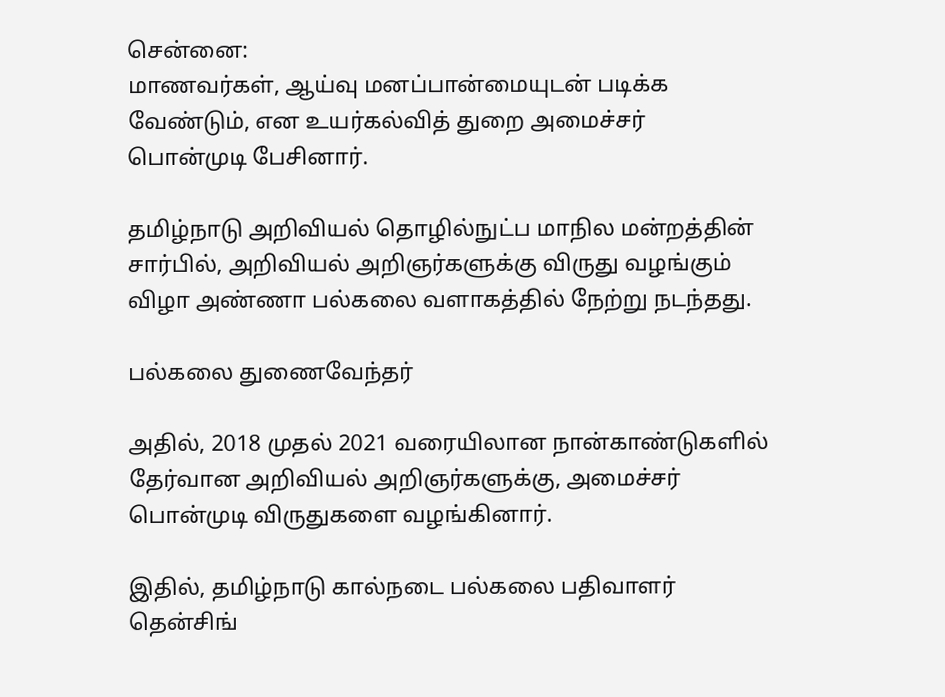சென்னை:
மாணவர்கள், ஆய்வு மனப்பான்மையுடன் படிக்க வேண்டும், என உயர்கல்வித் துறை அமைச்சர் பொன்முடி பேசினார்.

தமிழ்நாடு அறிவியல் தொழில்நுட்ப மாநில மன்றத்தின் சார்பில், அறிவியல் அறிஞர்களுக்கு விருது வழங்கும் விழா அண்ணா பல்கலை வளாகத்தில் நேற்று நடந்தது.

பல்கலை துணைவேந்தர்

அதில், 2018 முதல் 2021 வரையிலான நான்காண்டுகளில் தேர்வான அறிவியல் அறிஞர்களுக்கு, அமைச்சர் பொன்முடி விருதுகளை வழங்கினார்.

இதில், தமிழ்நாடு கால்நடை பல்கலை பதிவாளர் தென்சிங்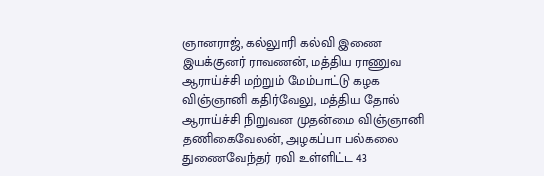ஞானராஜ், கல்லுாரி கல்வி இணை இயக்குனர் ராவணன், மத்திய ராணுவ ஆராய்ச்சி மற்றும் மேம்பாட்டு கழக விஞ்ஞானி கதிர்வேலு, மத்திய தோல் ஆராய்ச்சி நிறுவன முதன்மை விஞ்ஞானி தணிகைவேலன், அழகப்பா பல்கலை துணைவேந்தர் ரவி உள்ளிட்ட 43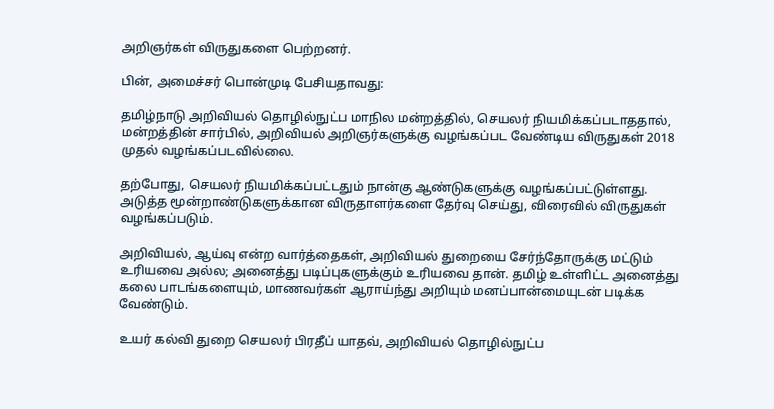அறிஞர்கள் விருதுகளை பெற்றனர்.

பின், அமைச்சர் பொன்முடி பேசியதாவது:

தமிழ்நாடு அறிவியல் தொழில்நுட்ப மாநில மன்றத்தில், செயலர் நியமிக்கப்படாததால், மன்றத்தின் சார்பில், அறிவியல் அறிஞர்களுக்கு வழங்கப்பட வேண்டிய விருதுகள் 2018 முதல் வழங்கப்படவில்லை.

தற்போது, செயலர் நியமிக்கப்பட்டதும் நான்கு ஆண்டுகளுக்கு வழங்கப்பட்டுள்ளது. அடுத்த மூன்றாண்டுகளுக்கான விருதாளர்களை தேர்வு செய்து, விரைவில் விருதுகள் வழங்கப்படும்.

அறிவியல், ஆய்வு என்ற வார்த்தைகள், அறிவியல் துறையை சேர்ந்தோருக்கு மட்டும் உரியவை அல்ல; அனைத்து படிப்புகளுக்கும் உரியவை தான். தமிழ் உள்ளிட்ட அனைத்து கலை பாடங்களையும், மாணவர்கள் ஆராய்ந்து அறியும் மனப்பான்மையுடன் படிக்க வேண்டும்.

உயர் கல்வி துறை செயலர் பிரதீப் யாதவ், அறிவியல் தொழில்நுட்ப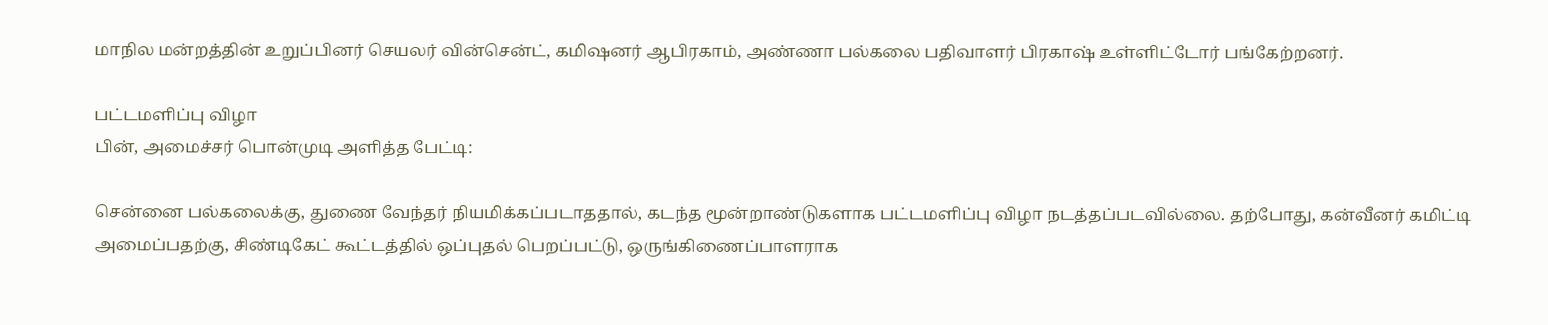மாநில மன்றத்தின் உறுப்பினர் செயலர் வின்சென்ட், கமிஷனர் ஆபிரகாம், அண்ணா பல்கலை பதிவாளர் பிரகாஷ் உள்ளிட்டோர் பங்கேற்றனர்.

பட்டமளிப்பு விழா
பின், அமைச்சர் பொன்முடி அளித்த பேட்டி:

சென்னை பல்கலைக்கு, துணை வேந்தர் நியமிக்கப்படாததால், கடந்த மூன்றாண்டுகளாக பட்டமளிப்பு விழா நடத்தப்படவில்லை. தற்போது, கன்வீனர் கமிட்டி அமைப்பதற்கு, சிண்டிகேட் கூட்டத்தில் ஒப்புதல் பெறப்பட்டு, ஒருங்கிணைப்பாளராக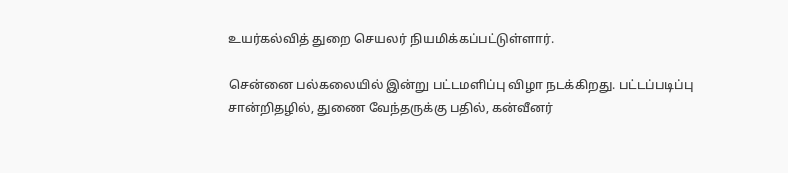உயர்கல்வித் துறை செயலர் நியமிக்கப்பட்டுள்ளார்.

சென்னை பல்கலையில் இன்று பட்டமளிப்பு விழா நடக்கிறது. பட்டப்படிப்பு சான்றிதழில், துணை வேந்தருக்கு பதில், கன்வீனர்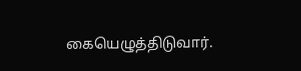கையெழுத்திடுவார்.